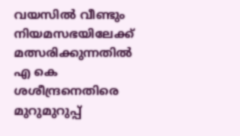വയസില്‍ വീണ്ടും നിയമസഭയിലേക്ക് മത്സരിക്കുന്നതില്‍ എ കെ ശശീന്ദ്രനെതിരെ മുറുമുറുപ്പ്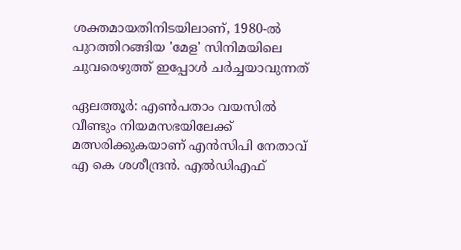ശക്തമായതിനിടയിലാണ്, 1980-ല്‍ പുറത്തിറങ്ങിയ 'മേള' സിനിമയിലെ ചുവരെഴുത്ത് ഇപ്പോള്‍ ചര്‍ച്ചയാവുന്നത്

ഏലത്തൂര്‍: എണ്‍പതാം വയസില്‍ വീണ്ടും നിയമസഭയിലേക്ക് മത്സരിക്കുകയാണ് എന്‍സിപി നേതാവ് എ കെ ശശീന്ദ്രന്‍. എല്‍ഡിഎഫ്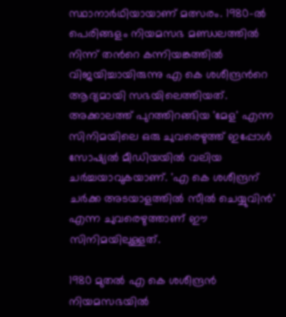സ്ഥാനാര്‍ഥിയായാണ് മത്സരം. 1980-ല്‍ പെരിങ്ങളം നിയമസഭ മണ്ഡലത്തില്‍ നിന്ന് തന്‍റെ കന്നിയങ്കത്തില്‍ വിജയിച്ചായിരുന്നു എ കെ ശശീന്ദ്രന്‍റെ ആദ്യമായി സഭയിലെത്തിയത്. അക്കാലത്ത് പുറത്തിറങ്ങിയ 'മേള' എന്ന സിനിമയിലെ ഒരു ചുവരെഴുത്ത് ഇപ്പോള്‍ സോഷ്യല്‍ മീഡിയയില്‍ വലിയ ചര്‍ച്ചയാവുകയാണ്. 'എ കെ ശശീന്ദ്രന് ചര്‍ക്ക അടയാളത്തില്‍ സീല്‍ ചെയ്യുവിന്‍' എന്ന ചുവരെഴുത്താണ് ഈ സിനിമയിലുള്ളത്.

1980 മുതല്‍ എ കെ ശശീന്ദ്രന്‍ നിയമസഭയില്‍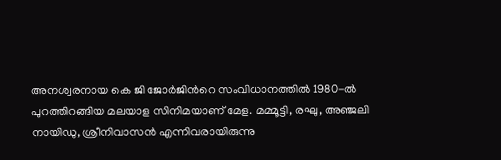അനശ്വരനായ കെ ജി ജോര്‍ജിന്‍റെ സംവിധാനത്തില്‍ 1980-ല്‍ പുറത്തിറങ്ങിയ മലയാള സിനിമയാണ് മേള. മമ്മൂട്ടി, രഘു, അഞ്ജലി നായിഡു, ശ്രീനിവാസന്‍ എന്നിവരായിരുന്നു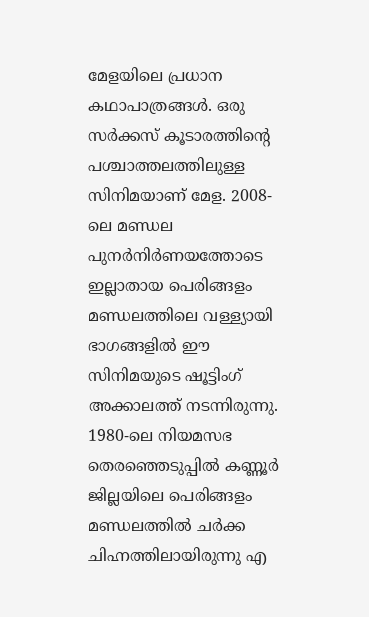മേളയിലെ പ്രധാന കഥാപാത്രങ്ങള്‍. ഒരു സര്‍ക്കസ് കൂടാരത്തിന്‍റെ പശ്ചാത്തലത്തിലുള്ള സിനിമയാണ് മേള. 2008-ലെ മണ്ഡല പുനര്‍നിര്‍ണയത്തോടെ ഇല്ലാതായ പെരിങ്ങളം മണ്ഡലത്തിലെ വള്ള്യായി ഭാഗങ്ങളില്‍ ഈ സിനിമയുടെ ഷൂട്ടിംഗ് അക്കാലത്ത് നടന്നിരുന്നു. 1980-ലെ നിയമസഭ തെരഞ്ഞെടുപ്പില്‍ കണ്ണൂര്‍ ജില്ലയിലെ പെരിങ്ങളം മണ്ഡലത്തില്‍ ചര്‍ക്ക ചിഹ്നത്തിലായിരുന്നു എ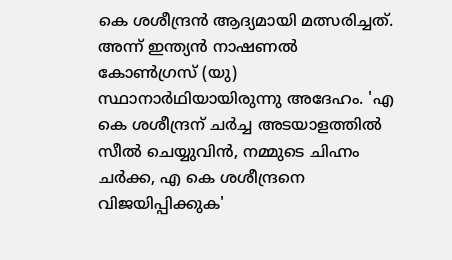കെ ശശീന്ദ്രന്‍ ആദ്യമായി മത്സരിച്ചത്. അന്ന് ഇന്ത്യന്‍ നാഷണല്‍ കോണ്‍ഗ്രസ് (യു) സ്ഥാനാര്‍ഥിയായിരുന്നു അദേഹം. 'എ കെ ശശീന്ദ്രന് ചര്‍ച്ച അടയാളത്തില്‍ സീല്‍ ചെയ്യുവിന്‍, നമ്മുടെ ചിഹ്നം ചര്‍ക്ക, എ കെ ശശീന്ദ്രനെ വിജയിപ്പിക്കുക'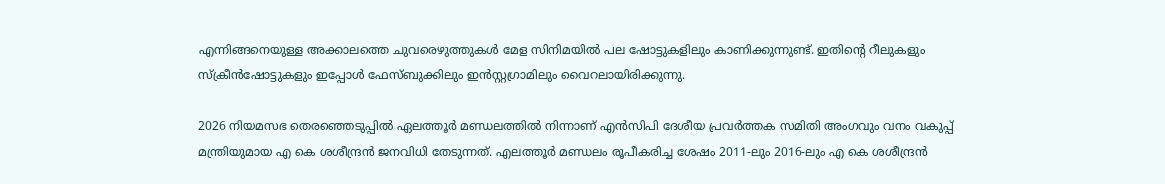എന്നിങ്ങനെയുള്ള അക്കാലത്തെ ചുവരെഴുത്തുകള്‍ മേള സിനിമയില്‍ പല ഷോട്ടുകളിലും കാണിക്കുന്നുണ്ട്. ഇതിന്‍റെ റീലുകളും സ്‌ക്രീന്‍ഷോട്ടുകളും ഇപ്പോള്‍ ഫേസ്ബുക്കിലും ഇന്‍സ്റ്റഗ്രാമിലും വൈറലായിരിക്കുന്നു.

2026 നിയമസഭ തെരഞ്ഞെടുപ്പില്‍ ഏലത്തൂര്‍ മണ്ഡലത്തില്‍ നിന്നാണ് എന്‍സിപി ദേശീയ പ്രവര്‍ത്തക സമിതി അംഗവും വനം വകുപ്പ് മന്ത്രിയുമായ എ കെ ശശീന്ദ്രന്‍ ജനവിധി തേടുന്നത്. എലത്തൂര്‍ മണ്ഡലം രൂപീകരിച്ച ശേഷം 2011-ലും 2016-ലും എ കെ ശശീന്ദ്രന്‍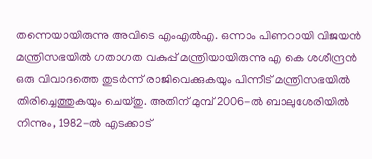തന്നെയായിരുന്നു അവിടെ എംഎല്‍എ. ഒന്നാം പിണറായി വിജയന്‍ മന്ത്രിസഭയില്‍ ഗതാഗത വകുപ്പ് മന്ത്രിയായിരുന്നു എ കെ ശശീന്ദ്രന്‍ ഒരു വിവാദത്തെ തുടര്‍ന്ന് രാജിവെക്കുകയും പിന്നീട് മന്ത്രിസഭയില്‍ തിരിച്ചെത്തുകയും ചെയ്‌തു. അതിന് മുമ്പ് 2006-ല്‍ ബാലുശേരിയില്‍ നിന്നും, 1982-ല്‍ എടക്കാട്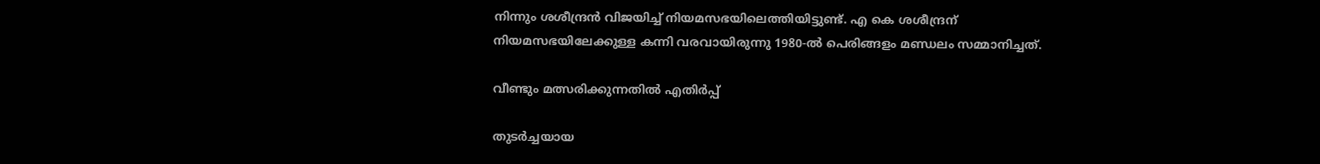നിന്നും ശശീന്ദ്രന്‍ വിജയിച്ച് നിയമസഭയിലെത്തിയിട്ടുണ്ട്. എ കെ ശശീന്ദ്രന് നിയമസഭയിലേക്കുള്ള കന്നി വരവായിരുന്നു 1980-ല്‍ പെരിങ്ങളം മണ്ഡലം സമ്മാനിച്ചത്.

വീണ്ടും മത്സരിക്കുന്നതില്‍ എതിര്‍പ്പ്

തുടര്‍ച്ചയായ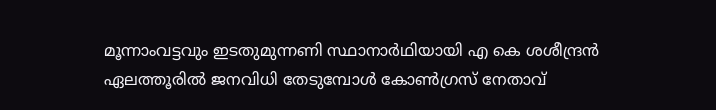മൂന്നാംവട്ടവും ഇടതുമുന്നണി സ്ഥാനാര്‍ഥിയായി എ കെ ശശീന്ദ്രന്‍ ഏലത്തൂരില്‍ ജനവിധി തേടുമ്പോള്‍ കോണ്‍ഗ്രസ് നേതാവ്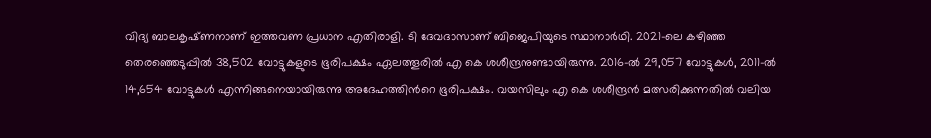വിദ്യ ബാലകൃഷ്‌ണനാണ് ഇത്തവണ പ്രധാന എതിരാളി. ടി ദേവദാസാണ് ബിജെപിയുടെ സ്ഥാനാര്‍ഥി. 2021-ലെ കഴിഞ്ഞ തെരഞ്ഞെടുപ്പില്‍ 38,502 വോട്ടുകളുടെ ഭൂരിപക്ഷം ഏലത്തൂരില്‍ എ കെ ശശീന്ദ്രനുണ്ടായിരുന്നു. 2016-ല്‍ 29,057 വോട്ടുകള്‍, 2011-ല്‍ 14,654 വോട്ടുകള്‍ എന്നിങ്ങനെയായിരുന്നു അദേഹത്തിന്‍റെ ഭൂരിപക്ഷം. വയസിലും എ കെ ശശീന്ദ്രന്‍ മത്സരിക്കുന്നതില്‍ വലിയ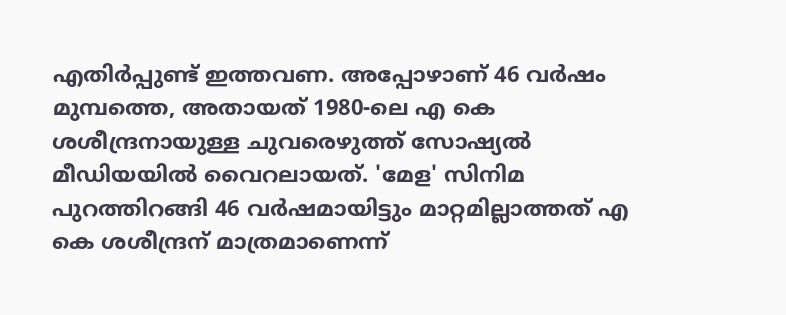എതിര്‍പ്പുണ്ട് ഇത്തവണ. അപ്പോഴാണ് 46 വര്‍ഷം മുമ്പത്തെ, അതായത് 1980-ലെ എ കെ ശശീന്ദ്രനായുള്ള ചുവരെഴുത്ത് സോഷ്യല്‍ മീഡിയയില്‍ വൈറലായത്. 'മേള' സിനിമ പുറത്തിറങ്ങി 46 വര്‍ഷമായിട്ടും മാറ്റമില്ലാത്തത് എ കെ ശശീന്ദ്രന് മാത്രമാണെന്ന്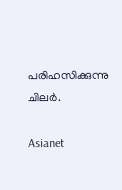പരിഹസിക്കുന്നു ചിലര്‍.

Asianet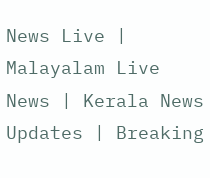News Live | Malayalam Live News | Kerala News Updates | Breaking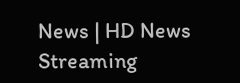News | HD News Streaming